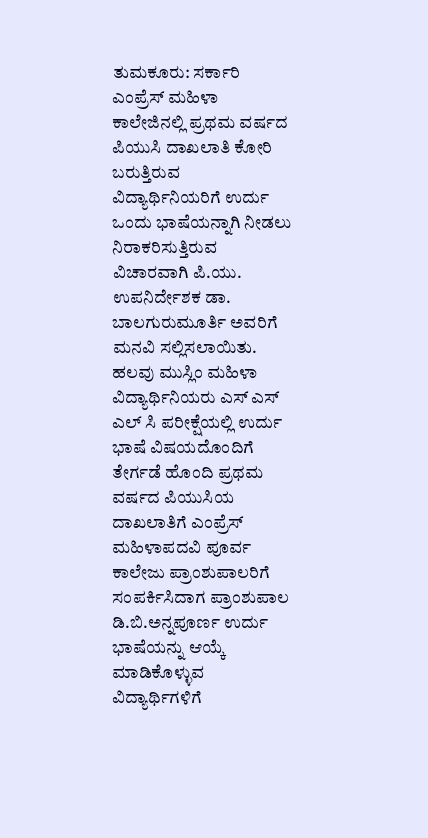ತುಮಕೂರು: ಸರ್ಕಾರಿ ಎಂಪ್ರೆಸ್ ಮಹಿಳಾ ಕಾಲೇಜಿನಲ್ಲಿ ಪ್ರಥಮ ವರ್ಷದ ಪಿಯುಸಿ ದಾಖಲಾತಿ ಕೋರಿ ಬರುತ್ತಿರುವ ವಿದ್ಯಾರ್ಥಿನಿಯರಿಗೆ ಉರ್ದು ಒಂದು ಭಾಷೆಯನ್ನಾಗಿ ನೀಡಲು ನಿರಾಕರಿಸುತ್ತಿರುವ ವಿಚಾರವಾಗಿ ಪಿ.ಯು. ಉಪನಿರ್ದೇಶಕ ಡಾ. ಬಾಲಗುರುಮೂರ್ತಿ ಅವರಿಗೆ ಮನವಿ ಸಲ್ಲಿಸಲಾಯಿತು.
ಹಲವು ಮುಸ್ಲಿಂ ಮಹಿಳಾ ವಿದ್ಯಾರ್ಥಿನಿಯರು ಎಸ್ ಎಸ್ ಎಲ್ ಸಿ ಪರೀಕ್ಷೆಯಲ್ಲಿ ಉರ್ದು ಭಾಷೆ ವಿಷಯದೊಂದಿಗೆ ತೇರ್ಗಡೆ ಹೊಂದಿ ಪ್ರಥಮ ವರ್ಷದ ಪಿಯುಸಿಯ ದಾಖಲಾತಿಗೆ ಎಂಪ್ರೆಸ್ ಮಹಿಳಾಪದವಿ ಪೂರ್ವ ಕಾಲೇಜು ಪ್ರಾಂಶುಪಾಲರಿಗೆ ಸಂಪರ್ಕಿಸಿದಾಗ ಪ್ರಾಂಶುಪಾಲ ಡಿ.ಬಿ.ಅನ್ನಪೂರ್ಣ ಉರ್ದು ಭಾಷೆಯನ್ನು ಆಯ್ಕೆ ಮಾಡಿಕೊಳ್ಳುವ ವಿದ್ಯಾರ್ಥಿಗಳಿಗೆ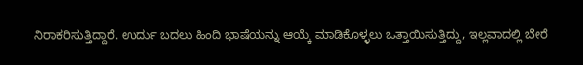ನಿರಾಕರಿಸುತ್ತಿದ್ದಾರೆ. ಉರ್ದು ಬದಲು ಹಿಂದಿ ಭಾಷೆಯನ್ನು ಆಯ್ಕೆ ಮಾಡಿಕೊಳ್ಳಲು ಒತ್ತಾಯಿಸುತ್ತಿದ್ದು, ಇಲ್ಲವಾದಲ್ಲಿ ಬೇರೆ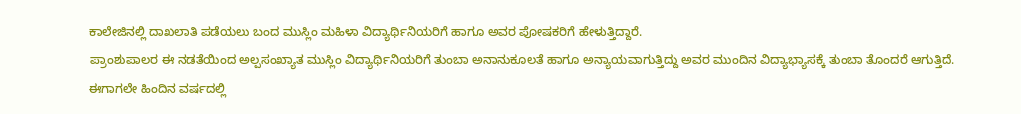ಕಾಲೇಜಿನಲ್ಲಿ ದಾಖಲಾತಿ ಪಡೆಯಲು ಬಂದ ಮುಸ್ಲಿಂ ಮಹಿಳಾ ವಿದ್ಯಾರ್ಥಿನಿಯರಿಗೆ ಹಾಗೂ ಅವರ ಪೋಷಕರಿಗೆ ಹೇಳುತ್ತಿದ್ದಾರೆ.
ಪ್ರಾಂಶುಪಾಲರ ಈ ನಡತೆಯಿಂದ ಅಲ್ಪಸಂಖ್ಯಾತ ಮುಸ್ಲಿಂ ವಿದ್ಯಾರ್ಥಿನಿಯರಿಗೆ ತುಂಬಾ ಅನಾನುಕೂಲತೆ ಹಾಗೂ ಅನ್ಯಾಯವಾಗುತ್ತಿದ್ದು ಅವರ ಮುಂದಿನ ವಿದ್ಯಾಭ್ಯಾಸಕ್ಕೆ ತುಂಬಾ ತೊಂದರೆ ಆಗುತ್ತಿದೆ. ಈಗಾಗಲೇ ಹಿಂದಿನ ವರ್ಷದಲ್ಲಿ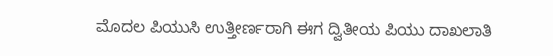ಮೊದಲ ಪಿಯುಸಿ ಉತ್ತೀರ್ಣರಾಗಿ ಈಗ ದ್ವಿತೀಯ ಪಿಯು ದಾಖಲಾತಿ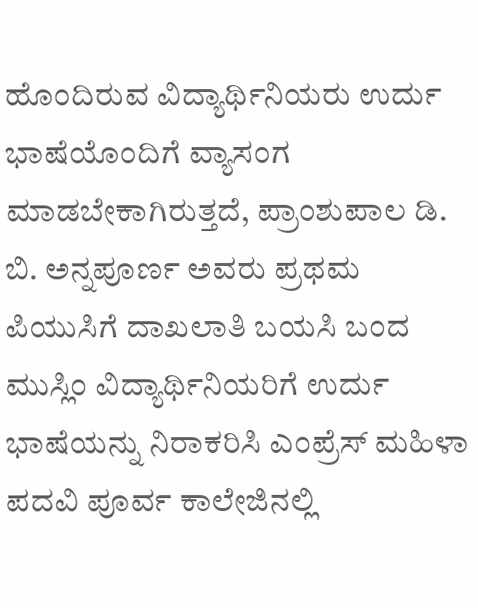ಹೊಂದಿರುವ ವಿದ್ಯಾರ್ಥಿನಿಯರು ಉರ್ದು ಭಾಷೆಯೊಂದಿಗೆ ವ್ಯಾಸಂಗ ಮಾಡಬೇಕಾಗಿರುತ್ತದೆ, ಪ್ರಾಂಶುಪಾಲ ಡಿ. ಬಿ. ಅನ್ನಪೂರ್ಣ ಅವರು ಪ್ರಥಮ ಪಿಯುಸಿಗೆ ದಾಖಲಾತಿ ಬಯಸಿ ಬಂದ ಮುಸ್ಲಿಂ ವಿದ್ಯಾರ್ಥಿನಿಯರಿಗೆ ಉರ್ದು ಭಾಷೆಯನ್ನು ನಿರಾಕರಿಸಿ ಎಂಪ್ರೆಸ್ ಮಹಿಳಾ ಪದವಿ ಪೂರ್ವ ಕಾಲೇಜಿನಲ್ಲಿ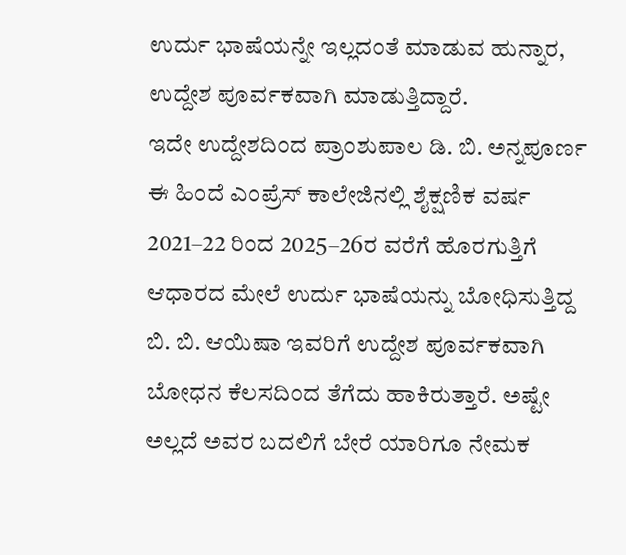ಉರ್ದು ಭಾಷೆಯನ್ನೇ ಇಲ್ಲದಂತೆ ಮಾಡುವ ಹುನ್ನಾರ, ಉದ್ದೇಶ ಪೂರ್ವಕವಾಗಿ ಮಾಡುತ್ತಿದ್ದಾರೆ.
ಇದೇ ಉದ್ದೇಶದಿಂದ ಪ್ರಾಂಶುಪಾಲ ಡಿ. ಬಿ. ಅನ್ನಪೂರ್ಣ ಈ ಹಿಂದೆ ಎಂಪ್ರೆಸ್ ಕಾಲೇಜಿನಲ್ಲಿ ಶೈಕ್ಷಣಿಕ ವರ್ಷ 2021–22 ರಿಂದ 2025–26ರ ವರೆಗೆ ಹೊರಗುತ್ತಿಗೆ ಆಧಾರದ ಮೇಲೆ ಉರ್ದು ಭಾಷೆಯನ್ನು ಬೋಧಿಸುತ್ತಿದ್ದ ಬಿ. ಬಿ. ಆಯಿಷಾ ಇವರಿಗೆ ಉದ್ದೇಶ ಪೂರ್ವಕವಾಗಿ ಬೋಧನ ಕೆಲಸದಿಂದ ತೆಗೆದು ಹಾಕಿರುತ್ತಾರೆ. ಅಷ್ಟೇ ಅಲ್ಲದೆ ಅವರ ಬದಲಿಗೆ ಬೇರೆ ಯಾರಿಗೂ ನೇಮಕ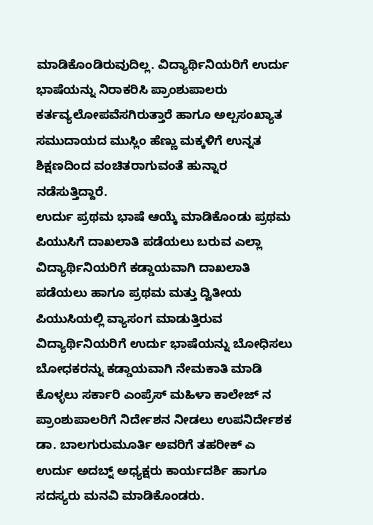ಮಾಡಿಕೊಂಡಿರುವುದಿಲ್ಲ. ವಿದ್ಯಾರ್ಥಿನಿಯರಿಗೆ ಉರ್ದು ಭಾಷೆಯನ್ನು ನಿರಾಕರಿಸಿ ಪ್ರಾಂಶುಪಾಲರು ಕರ್ತವ್ಯಲೋಪವೆಸಗಿರುತ್ತಾರೆ ಹಾಗೂ ಅಲ್ಪಸಂಖ್ಯಾತ ಸಮುದಾಯದ ಮುಸ್ಲಿಂ ಹೆಣ್ಣು ಮಕ್ಕಳಿಗೆ ಉನ್ನತ ಶಿಕ್ಷಣದಿಂದ ವಂಚಿತರಾಗುವಂತೆ ಹುನ್ನಾರ ನಡೆಸುತ್ತಿದ್ದಾರೆ.
ಉರ್ದು ಪ್ರಥಮ ಭಾಷೆ ಆಯ್ಕೆ ಮಾಡಿಕೊಂಡು ಪ್ರಥಮ ಪಿಯುಸಿಗೆ ದಾಖಲಾತಿ ಪಡೆಯಲು ಬರುವ ಎಲ್ಲಾ ವಿದ್ಯಾರ್ಥಿನಿಯರಿಗೆ ಕಡ್ಡಾಯವಾಗಿ ದಾಖಲಾತಿ ಪಡೆಯಲು ಹಾಗೂ ಪ್ರಥಮ ಮತ್ತು ದ್ವಿತೀಯ ಪಿಯುಸಿಯಲ್ಲಿ ವ್ಯಾಸಂಗ ಮಾಡುತ್ತಿರುವ ವಿದ್ಯಾರ್ಥಿನಿಯರಿಗೆ ಉರ್ದು ಭಾಷೆಯನ್ನು ಬೋಧಿಸಲು ಬೋಧಕರನ್ನು ಕಡ್ಡಾಯವಾಗಿ ನೇಮಕಾತಿ ಮಾಡಿ ಕೊಳ್ಳಲು ಸರ್ಕಾರಿ ಎಂಪ್ರೆಸ್ ಮಹಿಳಾ ಕಾಲೇಜ್ ನ ಪ್ರಾಂಶುಪಾಲರಿಗೆ ನಿರ್ದೇಶನ ನೀಡಲು ಉಪನಿರ್ದೇಶಕ ಡಾ. ಬಾಲಗುರುಮೂರ್ತಿ ಅವರಿಗೆ ತಹರೀಕ್ ಎ ಉರ್ದು ಅದಬ್ನ್ ಅಧ್ಯಕ್ಷರು ಕಾರ್ಯದರ್ಶಿ ಹಾಗೂ ಸದಸ್ಯರು ಮನವಿ ಮಾಡಿಕೊಂಡರು.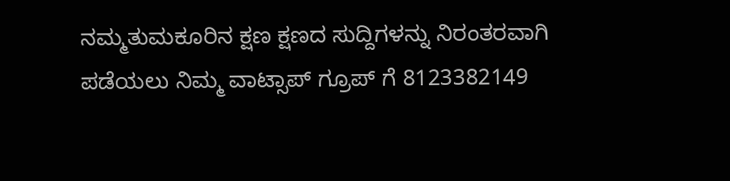ನಮ್ಮತುಮಕೂರಿನ ಕ್ಷಣ ಕ್ಷಣದ ಸುದ್ದಿಗಳನ್ನು ನಿರಂತರವಾಗಿ ಪಡೆಯಲು ನಿಮ್ಮ ವಾಟ್ಸಾಪ್ ಗ್ರೂಪ್ ಗೆ 8123382149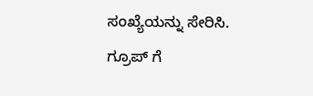ಸಂಖ್ಯೆಯನ್ನು ಸೇರಿಸಿ.
ಗ್ರೂಪ್ ಗೆ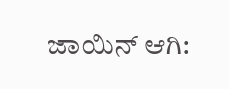ಜಾಯಿನ್ ಆಗಿ: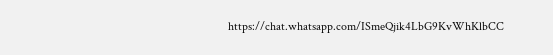https://chat.whatsapp.com/ISmeQjik4LbG9KvWhKlbCC